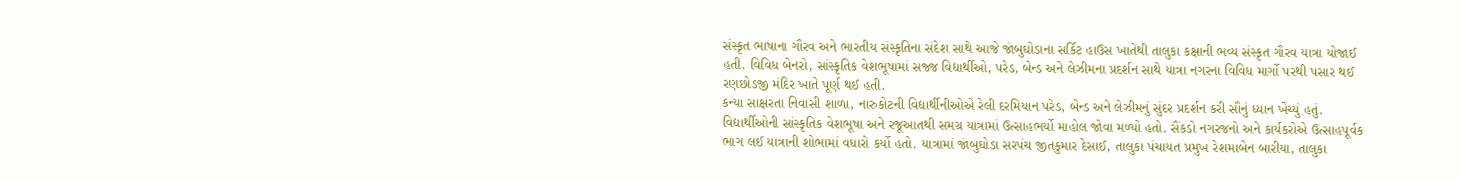સંસ્કૃત ભાષાના ગૌરવ અને ભારતીય સંસ્કૃતિના સંદેશ સાથે આજે જાંબુઘોડાના સર્કિટ હાઉસ ખાતેથી તાલુકા કક્ષાની ભવ્ય સંસ્કૃત ગૌરવ યાત્રા યોજાઈ હતી. વિવિધ બેનરો, સાંસ્કૃતિક વેશભૂષામાં સજ્જ વિદ્યાર્થીઓ, પરેડ, બેન્ડ અને લેઝીમના પ્રદર્શન સાથે યાત્રા નગરના વિવિધ માર્ગો પરથી પસાર થઈ રણછોડજી મંદિર ખાતે પૂર્ણ થઈ હતી.
કન્યા સાક્ષરતા નિવાસી શાળા, નારુકોટની વિદ્યાર્થીનીઓએ રેલી દરમિયાન પરેડ, બેન્ડ અને લેઝીમનું સુંદર પ્રદર્શન કરી સૌનું ધ્યાન ખેંચ્યું હતું. વિદ્યાર્થીઓની સાંસ્કૃતિક વેશભૂષા અને રજૂઆતથી સમગ્ર યાત્રામાં ઉત્સાહભર્યો માહોલ જોવા મળ્યો હતો. સૈંકડો નગરજનો અને કાર્યકરોએ ઉત્સાહપૂર્વક ભાગ લઈ યાત્રાની શોભામાં વધારો કર્યો હતો. યાત્રામાં જાંબુઘોડા સરપંચ જીતકુમાર દેસાઈ, તાલુકા પંચાયત પ્રમુખ રેશમાબેન બારીયા, તાલુકા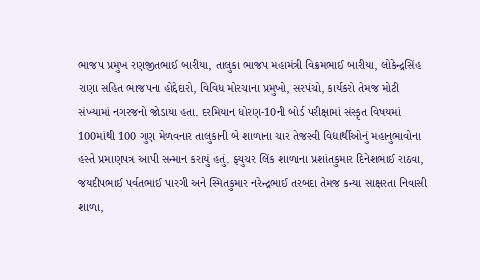ભાજપ પ્રમુખ રણજીતભાઈ બારીયા, તાલુકા ભાજપ મહામંત્રી વિક્રમભાઈ બારીયા, લોકેન્દ્રસિંહ રાણા સહિત ભાજપના હોદ્દેદારો, વિવિધ મોરચાના પ્રમુખો, સરપંચો, કાર્યકરો તેમજ મોટી સંખ્યામાં નગરજનો જોડાયા હતા. દરમિયાન ધોરણ-10ની બોર્ડ પરીક્ષામાં સંસ્કૃત વિષયમાં 100માંથી 100 ગુણ મેળવનાર તાલુકાની બે શાળાના ચાર તેજસ્વી વિદ્યાર્થીઓનું મહાનુભાવોના હસ્તે પ્રમાણપત્ર આપી સન્માન કરાયું હતું. ફ્યુચર લિંક શાળાના પ્રશાંતકુમાર દિનેશભાઈ રાઠવા, જયદીપભાઈ પર્વતભાઈ પારગી અને સ્મિતકુમાર નરેન્દ્રભાઈ તરબદા તેમજ કન્યા સાક્ષરતા નિવાસી શાળા,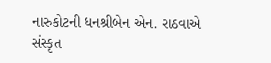નારુકોટની ધનશ્રીબેન એન. રાઠવાએ સંસ્કૃત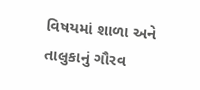વિષયમાં શાળા અને તાલુકાનું ગૌરવ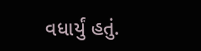વધાર્યું હતું.